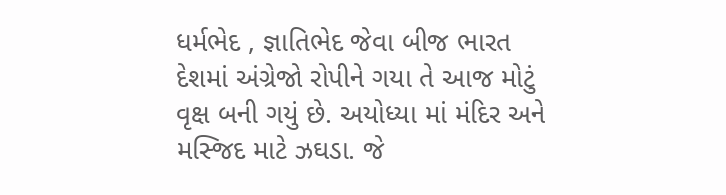ધર્મભેદ , જ્ઞાતિભેદ જેવા બીજ ભારત દેશમાં અંગ્રેજો રોપીને ગયા તે આજ મોટું વૃક્ષ બની ગયું છે. અયોધ્યા માં મંદિર અને મસ્જિદ માટે ઝઘડા. જે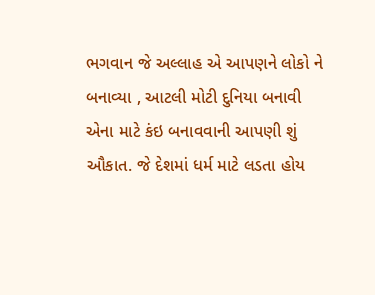ભગવાન જે અલ્લાહ એ આપણને લોકો ને બનાવ્યા , આટલી મોટી દુનિયા બનાવી એના માટે કંઇ બનાવવાની આપણી શું ઔકાત. જે દેશમાં ધર્મ માટે લડતા હોય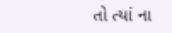તો ત્યાં ના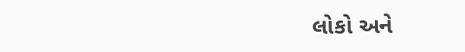લોકો અને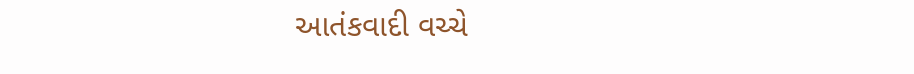આતંકવાદી વચ્ચે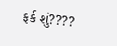ફર્ક શું????